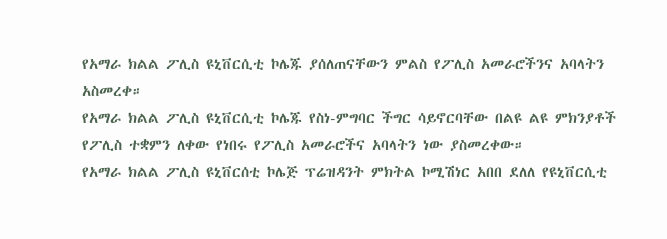የአማራ ክልል ፖሊስ ዩኒቨርሲቲ ኮሌጁ ያሰለጠናቸውን ምልስ የፖሊስ አመራሮችንና አባላትን አስመረቀ።
የአማራ ክልል ፖሊስ ዩኒቨርሲቲ ኮሌጁ የስነ-ምግባር ችግር ሳይኖርባቸው በልዩ ልዩ ምክንያቶች የፖሊስ ተቋምን ለቀው የነበሩ የፖሊስ አመራሮችና አባላትን ነው ያስመረቀው።
የአማራ ክልል ፖሊስ ዩኒቨርሰቲ ኮሌጅ ፕሬዝዳንት ምክትል ኮሚሽነር አበበ ደለለ የዩኒቨርሲቲ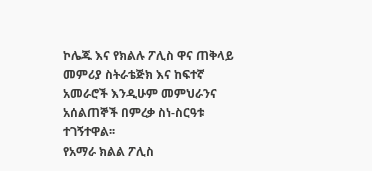ኮሌጁ እና የክልሉ ፖሊስ ዋና ጠቅላይ መምሪያ ስትራቴጅክ እና ከፍተኛ አመራሮች እንዲሁም መምህራንና አሰልጠኞች በምረቃ ስነ-ስርዓቱ ተገኝተዋል፡፡
የአማራ ክልል ፖሊስ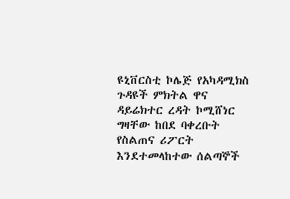ዩኒቨርስቲ ኮሌጅ የአካዳሚክስ ጉዳዩች ምክትል ዋና ዳይሬክተር ረዳት ኮሚሸነር ግዛቸው ከበደ ባቀረቡት የስልጠና ሪፖርት እንደተመላከተው ሰልጣኞች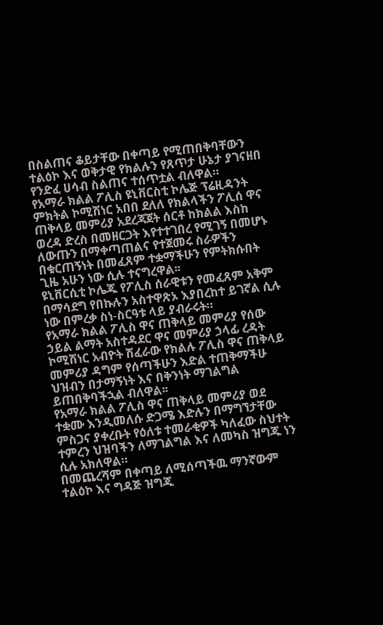በስልጠና ቆይታቸው በቀጣይ የሚጠበቅባቸውን ተልዕኮ እና ወቅታዊ የክልሉን የጸጥታ ሁኔታ ያገናዘበ የንድፈ ሀሳብ ስልጠና ተሰጥቷል ብለዋል።
የአማራ ክልል ፖሊስ ዩኒቨርስቲ ኮሌጅ ፕሬዚዳንት ምክትል ኮሚሽነር አበበ ደለለ የክልላችን ፖሊሰ ዋና ጠቅላይ መምሪያ አደረጃጀት ሰርቶ ከክልል እስከ ወረዳ ድረስ በመዘርጋት እየተተገበረ የሚገኝ በመሆኑ ለውጡን በማቀጣጠልና የተጀመሩ ስራዎችን በቁርጠኝነት በመፈጸም ተቋማችሁን የምትክሱበት ጊዜ አሁን ነው ሲሉ ተናግረዋል፡፡
ዩኒቨርሲቲ ኮሌጁ የፖሊስ ሰራዊቱን የመፈጸም አቅም በማሳደግ የበኩሉን አስተዋጽኦ እያበረከተ ይገኛል ሲሉ ነው በምረቃ ስነ-ስርዓቱ ላይ ያብራሩት።
የአማራ ክልል ፖሊስ ዋና ጠቅላይ መምሪያ የሰው ኃይል ልማት አስተዳደር ዋና መምሪያ ኃላፊ ረዳት ኮሚሽነር አብዮት ሽፈራው የክልሉ ፖሊስ ዋና ጠቅላይ መምሪያ ዳግም የሰጣችሁን እድል ተጠቅማችሁ ህዝብን በታማኝነት እና በቅንነት ማገልግል ይጠበቅባችኋል ብለዋል፡፡
የአማራ ክልል ፖሊስ ዋና ጠቅላይ መምሪያ ወደ ተቋሙ እንዲመለሱ ድጋሜ እድሉን በማግኘታቸው ምስጋና ያቀረቡት የዕለቱ ተመራቂዎች ካለፈው ስህተት ተምረን ህዝባችን ለማገልግል እና ለመካስ ዝግጁ ነን ሲሉ አክለዋል።
በመጨረሻም በቀጣይ ለሚሰጣችዉ ማንኛውም ተልዕኮ እና ግዳጅ ዝግጁ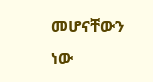መሆናቸውን ነው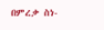በምረቃ ስነ-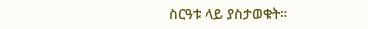ስርዓቱ ላይ ያስታወቁት።